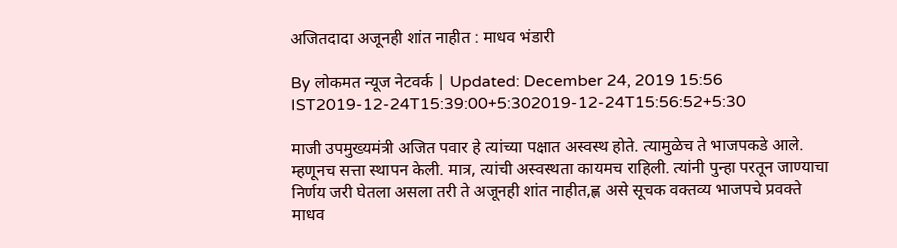अजितदादा अजूनही शांत नाहीत : माधव भंडारी

By लोकमत न्यूज नेटवर्क | Updated: December 24, 2019 15:56 IST2019-12-24T15:39:00+5:302019-12-24T15:56:52+5:30

माजी उपमुख्यमंत्री अजित पवार हे त्यांच्या पक्षात अस्वस्थ होते. त्यामुळेच ते भाजपकडे आले. म्हणूनच सत्ता स्थापन केली. मात्र, त्यांची अस्वस्थता कायमच राहिली. त्यांनी पुन्हा परतून जाण्याचा निर्णय जरी घेतला असला तरी ते अजूनही शांत नाहीत,ह्ण असे सूचक वक्तव्य भाजपचे प्रवक्ते माधव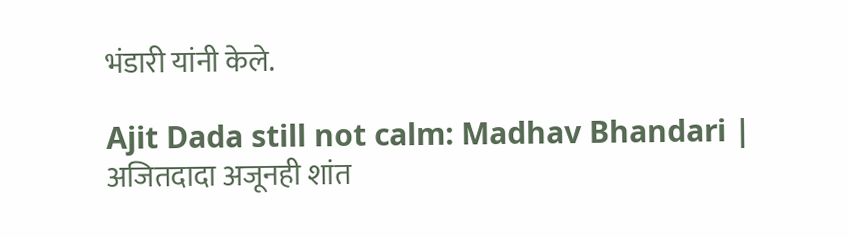भंडारी यांनी केले.

Ajit Dada still not calm: Madhav Bhandari | अजितदादा अजूनही शांत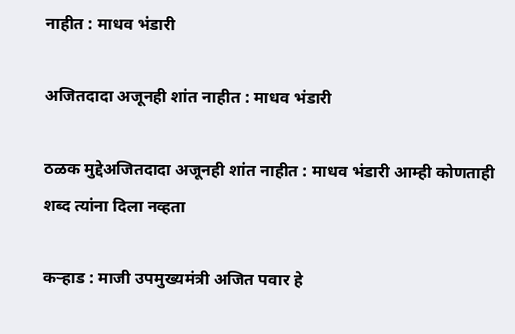नाहीत : माधव भंडारी

अजितदादा अजूनही शांत नाहीत : माधव भंडारी

ठळक मुद्देअजितदादा अजूनही शांत नाहीत : माधव भंडारी आम्ही कोणताही शब्द त्यांना दिला नव्हता

कऱ्हाड : माजी उपमुख्यमंत्री अजित पवार हे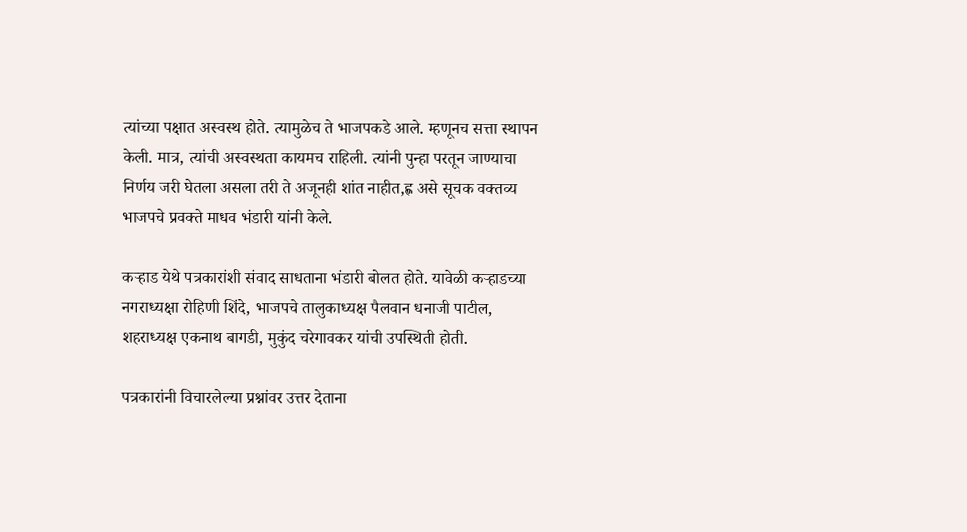त्यांच्या पक्षात अस्वस्थ होते. त्यामुळेच ते भाजपकडे आले. म्हणूनच सत्ता स्थापन केली. मात्र, त्यांची अस्वस्थता कायमच राहिली. त्यांनी पुन्हा परतून जाण्याचा निर्णय जरी घेतला असला तरी ते अजूनही शांत नाहीत,ह्ण असे सूचक वक्तव्य भाजपचे प्रवक्ते माधव भंडारी यांनी केले.

कऱ्हाड येथे पत्रकारांशी संवाद साधताना भंडारी बोलत होते. यावेळी कऱ्हाडच्या नगराध्यक्षा रोहिणी शिंदे, भाजपचे तालुकाध्यक्ष पैलवान धनाजी पाटील, शहराध्यक्ष एकनाथ बागडी, मुकुंद चरेगावकर यांची उपस्थिती होती.

पत्रकारांनी विचारलेल्या प्रश्नांवर उत्तर देताना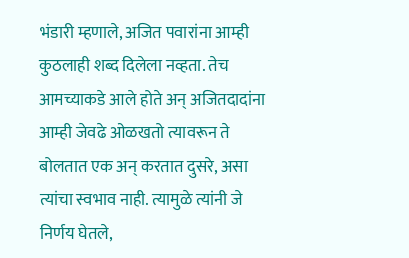भंडारी म्हणाले, अजित पवारांना आम्ही कुठलाही शब्द दिलेला नव्हता. तेच आमच्याकडे आले होते अन् अजितदादांना आम्ही जेवढे ओळखतो त्यावरून ते बोलतात एक अन् करतात दुसरे, असा त्यांचा स्वभाव नाही. त्यामुळे त्यांनी जे निर्णय घेतले,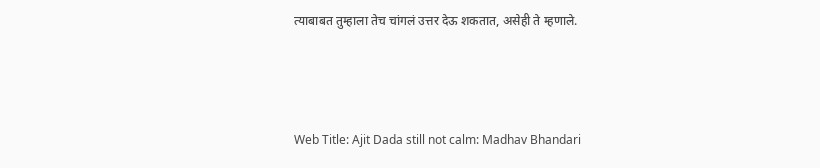त्याबाबत तुम्हाला तेच चांगलं उत्तर देऊ शकतात, असेही ते म्हणाले.



Web Title: Ajit Dada still not calm: Madhav Bhandari